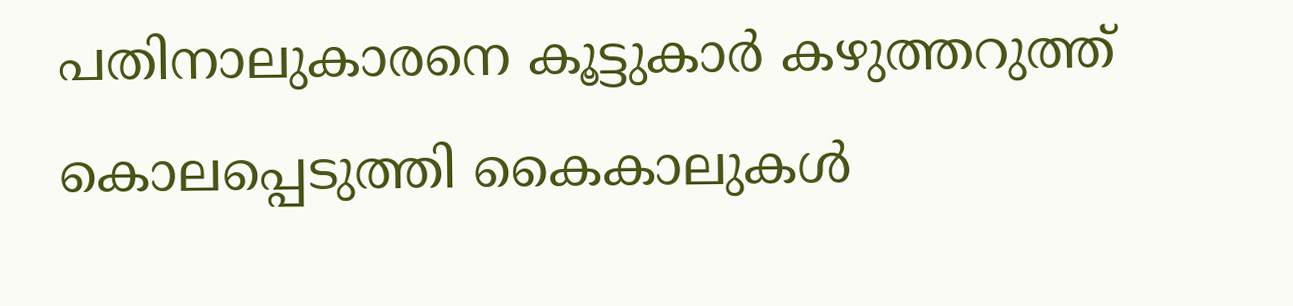പതിനാലുകാരനെ കൂട്ടുകാര്‍ കഴുത്തറുത്ത് കൊലപ്പെടുത്തി കൈകാലുകള്‍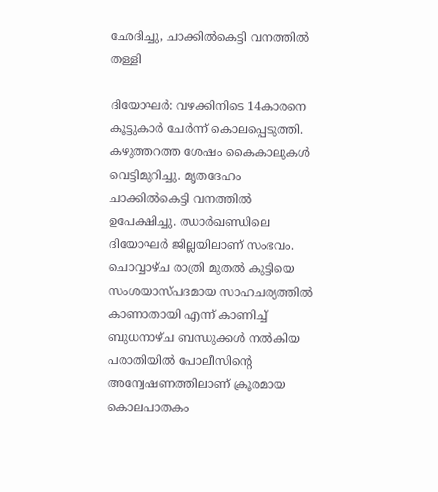ഛേദിച്ചു, ചാക്കില്‍കെട്ടി വനത്തില്‍ തള്ളി

ദിയോഘര്‍: വഴക്കിനിടെ 14കാരനെ കൂട്ടുകാര്‍ ചേര്‍ന്ന് കൊലപ്പെടുത്തി. കഴുത്തറത്ത ശേഷം കൈകാലുകള്‍ വെട്ടിമുറിച്ചു. മൃതദേഹം ചാക്കില്‍കെട്ടി വനത്തില്‍ ഉപേക്ഷിച്ചു. ഝാര്‍ഖണ്ഡിലെ ദിയോഘര്‍ ജില്ലയിലാണ് സംഭവം. ചൊവ്വാഴ്ച രാത്രി മുതല്‍ കുട്ടിയെ സംശയാസ്പദമായ സാഹചര്യത്തില്‍ കാണാതായി എന്ന് കാണിച്ച് ബുധനാഴ്ച ബന്ധുക്കള്‍ നല്‍കിയ പരാതിയില്‍ പോലീസിന്റെ അന്വേഷണത്തിലാണ് ക്രൂരമായ കൊലപാതകം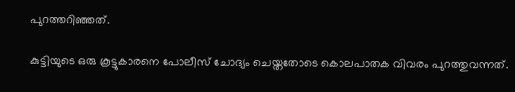പുറത്തറിഞ്ഞത്.

കുട്ടിയുടെ ഒരു കൂട്ടുകാരനെ പോലീസ് ചോദ്യം ചെയ്തതോടെ കൊലപാതക വിവരം പുറത്തുവന്നത്.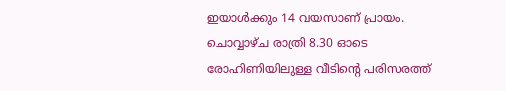ഇയാള്‍ക്കും 14 വയസാണ് പ്രായം. ചൊവ്വാഴ്ച രാത്രി 8.30 ഓടെ രോഹിണിയിലുള്ള വീടിന്റെ പരിസരത്ത്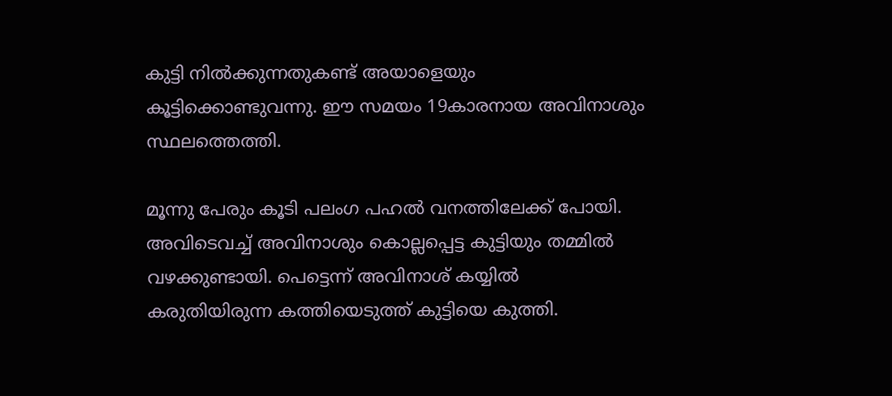കുട്ടി നില്‍ക്കുന്നതുകണ്ട് അയാളെയും കൂട്ടിക്കൊണ്ടുവന്നു. ഈ സമയം 19കാരനായ അവിനാശും സ്ഥലത്തെത്തി.

മൂന്നു പേരും കൂടി പലംഗ പഹല്‍ വനത്തിലേക്ക് പോയി. അവിടെവച്ച് അവിനാശും കൊല്ലപ്പെട്ട കുട്ടിയും തമ്മില്‍ വഴക്കുണ്ടായി. പെട്ടെന്ന് അവിനാശ് കയ്യില്‍ കരുതിയിരുന്ന കത്തിയെടുത്ത് കുട്ടിയെ കുത്തി.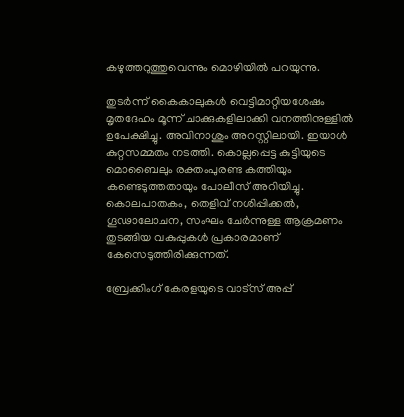കഴുത്തറുത്തുവെന്നും മൊഴിയില്‍ പറയുന്നു.

തുടര്‍ന്ന് കൈകാലുകള്‍ വെട്ടിമാറ്റിയശേഷം മൃതദേഹം മൂന്ന് ചാക്കുകളിലാക്കി വനത്തിനുള്ളില്‍ ഉപേക്ഷിച്ചു. അവിനാശും അറസ്റ്റിലായി. ഇയാള്‍ കുറ്റസമ്മതം നടത്തി. കൊല്ലപ്പെട്ട കുട്ടിയുടെ മൊബൈലും രക്തംപുരണ്ട കത്തിയും കണ്ടെടുത്തതായും പോലീസ് അറിയിച്ചു. കൊലപാതകം, തെളിവ് നശിപ്പിക്കല്‍, ഗൂഢാലോചന, സംഘം ചേര്‍ന്നുള്ള ആക്രമണം തുടങ്ങിയ വകുപ്പുകള്‍ പ്രകാരമാണ് കേസെടുത്തിരിക്കുന്നത്.

ബ്രേക്കിംഗ് കേരളയുടെ വാട്സ് അപ്പ്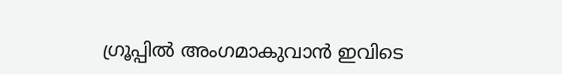ഗ്രൂപ്പിൽ അംഗമാകുവാൻ ഇവിടെ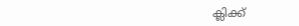ക്ലിക്ക്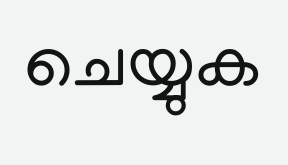ചെയ്യുക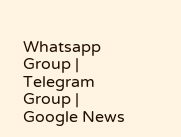Whatsapp Group | Telegram Group | Google News